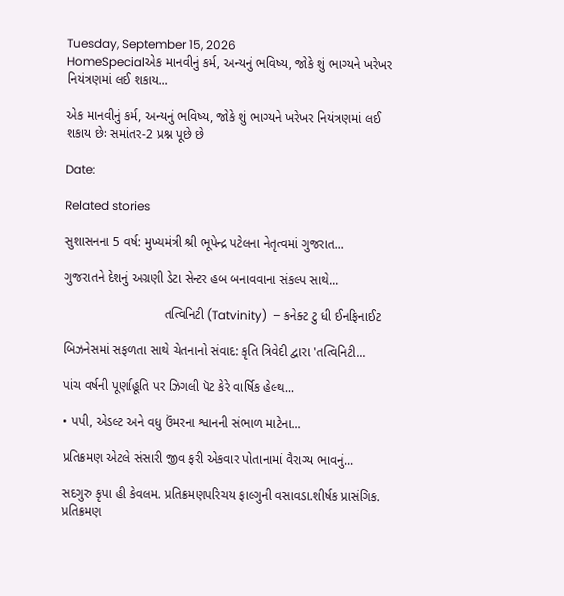Tuesday, September 15, 2026
HomeSpecialએક માનવીનું કર્મ, અન્યનું ભવિષ્ય, જોકે શું ભાગ્યને ખરેખર નિયંત્રણમાં લઈ શકાય...

એક માનવીનું કર્મ, અન્યનું ભવિષ્ય, જોકે શું ભાગ્યને ખરેખર નિયંત્રણમાં લઈ શકાય છેઃ સમાંતર-2 પ્રશ્ન પૂછે છે

Date:

Related stories

સુશાસનના 5 વર્ષ: મુખ્યમંત્રી શ્રી ભૂપેન્દ્ર પટેલના નેતૃત્વમાં ગુજરાત...

ગુજરાતને દેશનું અગ્રણી ડેટા સેન્ટર હબ બનાવવાના સંકલ્પ સાથે...

                            તત્વિનિટી (Tatvinity)  – કનેક્ટ ટુ ધી ઈનફિનાઈટ

બિઝનેસમાં સફળતા સાથે ચેતનાનો સંવાદ: કૃતિ ત્રિવેદી દ્વારા 'તત્વિનિટી...

પાંચ વર્ષની પૂર્ણાહૂતિ પર ઝિગલી પૅટ કેરે વાર્ષિક હેલ્થ...

• પપી, એડલ્ટ અને વધુ ઉંમરના શ્વાનની સંભાળ માટેના...

પ્રતિક્રમણ એટલે સંસારી જીવ ફરી એકવાર પોતાનામાં વૈરાગ્ય ભાવનું...

સદગુરુ કૃપા હી કેવલમ. પ્રતિક્રમણપરિચય ફાલ્ગુની વસાવડા.શીર્ષક પ્રાસંગિક. પ્રતિક્રમણ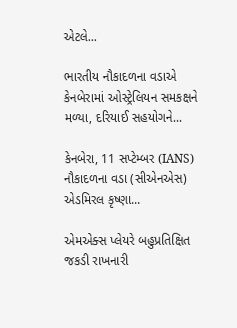એટલે...

ભારતીય નૌકાદળના વડાએ કેનબેરામાં ઓસ્ટ્રેલિયન સમકક્ષને મળ્યા, દરિયાઈ સહયોગને...

કેનબેરા, 11 સપ્ટેમ્બર (IANS) નૌકાદળના વડા (સીએનએસ) એડમિરલ કૃષ્ણા...

એમએક્સ પ્લેયરે બહુપ્રતિક્ષિત જકડી રાખનારી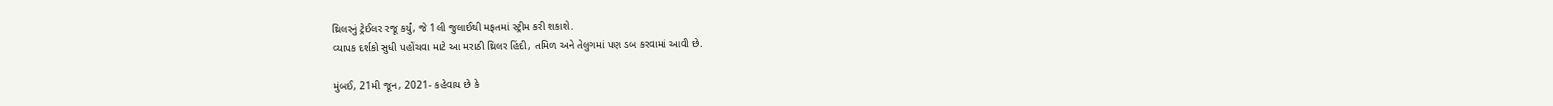થ્રિલરનું ટ્રેઈલર રજૂ કર્યું, જે 1લી જુલાઈથી મફતમાં સ્ટ્રીમ કરી શકાશે.
વ્યાપક દર્શકો સુધી પહોંચવા માટે આ મરાઠી થ્રિલર હિંદી, તમિળ અને તેલુગમાં પણ ડબ કરવામાં આવી છે.

મુંબઈ, 21મી જૂન, 2021- કહેવાય છે કે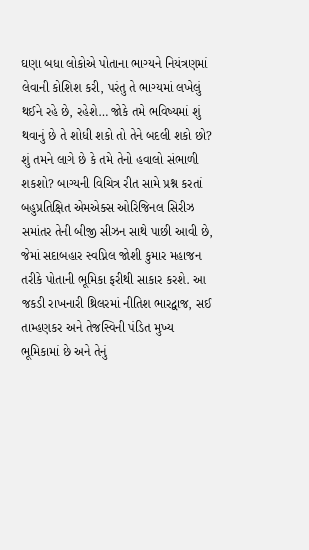ઘણા બધા લોકોએ પોતાના ભાગ્યને નિયંત્રણમાં લેવાની કોશિશ કરી, પરંતુ તે ભાગ્યમાં લખેલું થઈને રહે છે, રહેશે… જોકે તમે ભવિષ્યમાં શું થવાનું છે તે શોધી શકો તો તેને બદલી શકો છો? શું તમને લાગે છે કે તમે તેનો હવાલો સંભાળી શકશો? બાગ્યની વિચિત્ર રીત સામે પ્રશ્ન કરતાં બહુપ્રતિક્ષિત એમએક્સ ઓરિજિનલ સિરીઝ સમાંતર તેની બીજી સીઝન સાથે પાછી આવી છે, જેમાં સદાબહાર સ્વપ્નિલ જોશી કુમાર મહાજન તરીકે પોતાની ભૂમિકા ફરીથી સાકાર કરશે. આ જકડી રાખનારી થ્રિલરમાં નીતિશ ભારદ્વાજ, સઈ તામ્હણકર અને તેજસ્વિની પંડિત મુખ્ય ભૂમિકામાં છે અને તેનું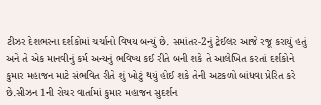ટીઝર દેશભરના દર્શકોમાં ચર્ચાનો વિષય બન્યું છે. સમાંતર-2નું ટ્રેઈલર આજે રજૂ કરાયું હતું અને તે એક માનવીનું કર્મ અન્યનું ભવિષ્ય કઈ રીતે બની શકે તે આલેખિત કરતાં દર્શકોને કુમાર મહાજન માટે સંભવિત રીતે શું ખોટું થયું હોઈ શકે તેની અટકળો બાંધવા પ્રેરિત કરે છે.સીઝન 1ની રોચર વાર્તામાં કુમાર મહાજન સુદર્શન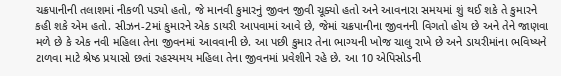ચક્રપાનીની તલાશમાં નીકળી પડ્યો હતો, જે માનવી કુમારનું જીવન જીવી ચૂક્યો હતો અને આવનારા સમયમાં શું થઈ શકે તે કુમારને કહી શકે એમ હતો. સીઝન-2માં કુમારને એક ડાયરી આપવામાં આવે છે, જેમાં ચક્રપાનીના જીવનની વિગતો હોય છે અને તેને જાણવા મળે છે કે એક નવી મહિલા તેના જીવનમાં આવવાની છે. આ પછી કુમાર તેના ભાગ્યની ખોજ ચાલુ રાખે છે અને ડાયરીમાંના ભવિષ્યને ટાળવા માટે શ્રેષ્ઠ પ્રયાસો છતાં રહસ્યમય મહિલા તેના જીવનમાં પ્રવેશીને રહે છે. આ 10 એપિસોડની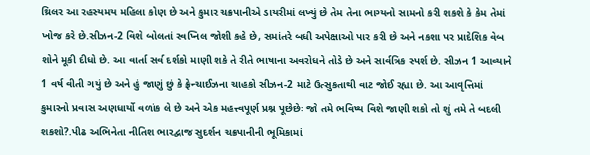થ્રિલર આ રહસ્યમય મહિલા કોણ છે અને કુમાર ચક્રપાનીએ ડાયરીમાં લખ્યું છે તેમ તેના ભાગ્યનો સામનો કરી શકશે કે કેમ તેમાં ખોજ કરે છે.સીઝન-2 વિશે બોલતાં સ્વપ્નિલ જોશી કહે છે, સમાંતરે બધી અપેક્ષાઓ પાર કરી છે અને નકશા પર પ્રાદેશિક વેબ શોને મૂકી દીધો છે. આ વાર્તા સર્વ દર્શકો માણી શકે તે રીતે ભાષાના અવરોધને તોડે છે અને સાર્વત્રિક સ્પર્શ છે. સીઝન 1 આવ્યાને 1 વર્ષ વીતી ગયું છે અને હું જાણું છું કે ફ્રેન્ચાઈઝના ચાહકો સીઝન-2 માટે ઉત્સુકતાથી વાટ જોઈ રહ્યા છે. આ આવૃત્તિમાં કુમારનો પ્રવાસ અણધાર્યો વળાંક લે છે અને એક મહત્ત્વપૂર્ણ પ્રશ્ન પૂછેછેઃ જો તમે ભવિષ્ય વિશે જાણી શકો તો શું તમે તે બદલી શકશો?.પીઢ અભિનેતા નીતિશ ભારદ્વાજ સુદર્શન ચક્રપાનીની ભૂમિકામાં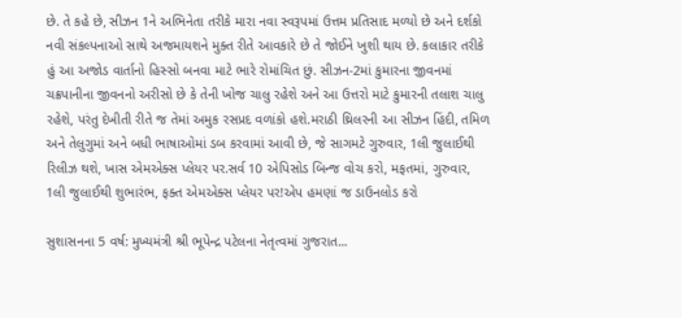છે. તે કહે છે, સીઝન 1ને અભિનેતા તરીકે મારા નવા સ્વરૂપમાં ઉત્તમ પ્રતિસાદ મળ્યો છે અને દર્શકો નવી સંકલ્પનાઓ સાથે અજમાયશને મુક્ત રીતે આવકારે છે તે જોઈને ખુશી થાય છે. કલાકાર તરીકે હું આ અજોડ વાર્તાનો હિસ્સો બનવા માટે ભારે રોમાંચિત છું. સીઝન-2માં કુમારના જીવનમાં ચક્રપાનીના જીવનનો અરીસો છે કે તેની ખોજ ચાલુ રહેશે અને આ ઉત્તરો માટે કુમારની તલાશ ચાલુ રહેશે, પરંતુ દેખીતી રીતે જ તેમાં અમુક રસપ્રદ વળાંકો હશે.મરાઠી થ્રિલરની આ સીઝન હિંદી, તમિળ અને તેલુગુમાં અને બધી ભાષાઓમાં ડબ કરવામાં આવી છે, જે સાગમટે ગુરુવાર, 1લી જુલાઈથી રિલીઝ થશે, ખાસ એમએક્સ પ્લેયર પર.સર્વ 10 એપિસોડ બિન્જ વોચ કરો, મફતમાં, ગુરુવાર, 1લી જુલાઈથી શુભારંભ, ફક્ત એમએક્સ પ્લેયર પર!એપ હમણાં જ ડાઉનલોડ કરો

સુશાસનના 5 વર્ષ: મુખ્યમંત્રી શ્રી ભૂપેન્દ્ર પટેલના નેતૃત્વમાં ગુજરાત...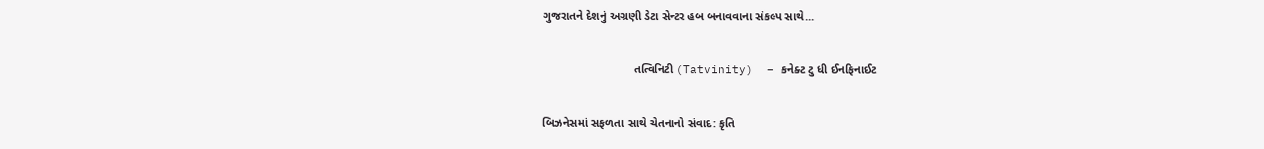ગુજરાતને દેશનું અગ્રણી ડેટા સેન્ટર હબ બનાવવાના સંકલ્પ સાથે...

                            તત્વિનિટી (Tatvinity)  – કનેક્ટ ટુ ધી ઈનફિનાઈટ

બિઝનેસમાં સફળતા સાથે ચેતનાનો સંવાદ: કૃતિ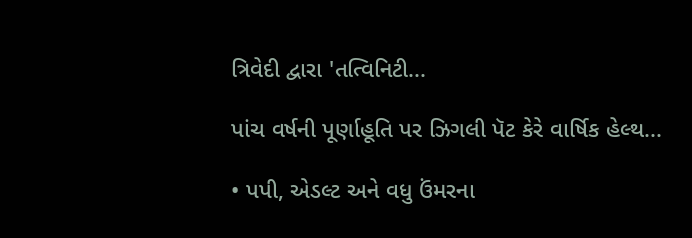ત્રિવેદી દ્વારા 'તત્વિનિટી...

પાંચ વર્ષની પૂર્ણાહૂતિ પર ઝિગલી પૅટ કેરે વાર્ષિક હેલ્થ...

• પપી, એડલ્ટ અને વધુ ઉંમરના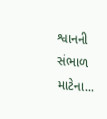શ્વાનની સંભાળ માટેના...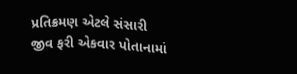પ્રતિક્રમણ એટલે સંસારી જીવ ફરી એકવાર પોતાનામાં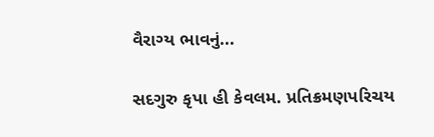વૈરાગ્ય ભાવનું...

સદગુરુ કૃપા હી કેવલમ. પ્રતિક્રમણપરિચય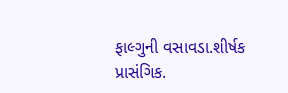ફાલ્ગુની વસાવડા.શીર્ષક પ્રાસંગિક.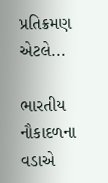પ્રતિક્રમણ એટલે...

ભારતીય નૌકાદળના વડાએ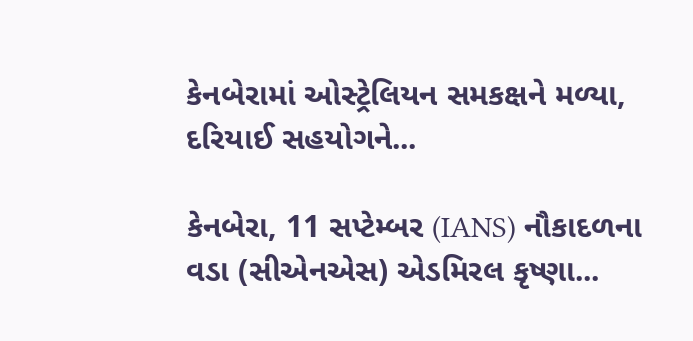કેનબેરામાં ઓસ્ટ્રેલિયન સમકક્ષને મળ્યા, દરિયાઈ સહયોગને...

કેનબેરા, 11 સપ્ટેમ્બર (IANS) નૌકાદળના વડા (સીએનએસ) એડમિરલ કૃષ્ણા...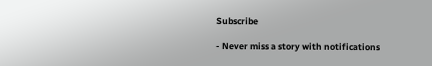Subscribe

- Never miss a story with notifications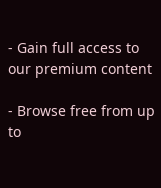- Gain full access to our premium content

- Browse free from up to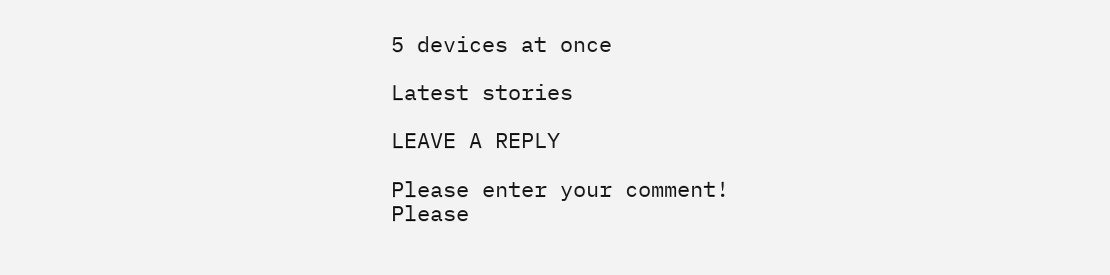5 devices at once

Latest stories

LEAVE A REPLY

Please enter your comment!
Please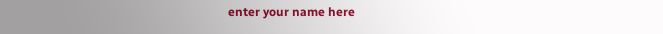enter your name here